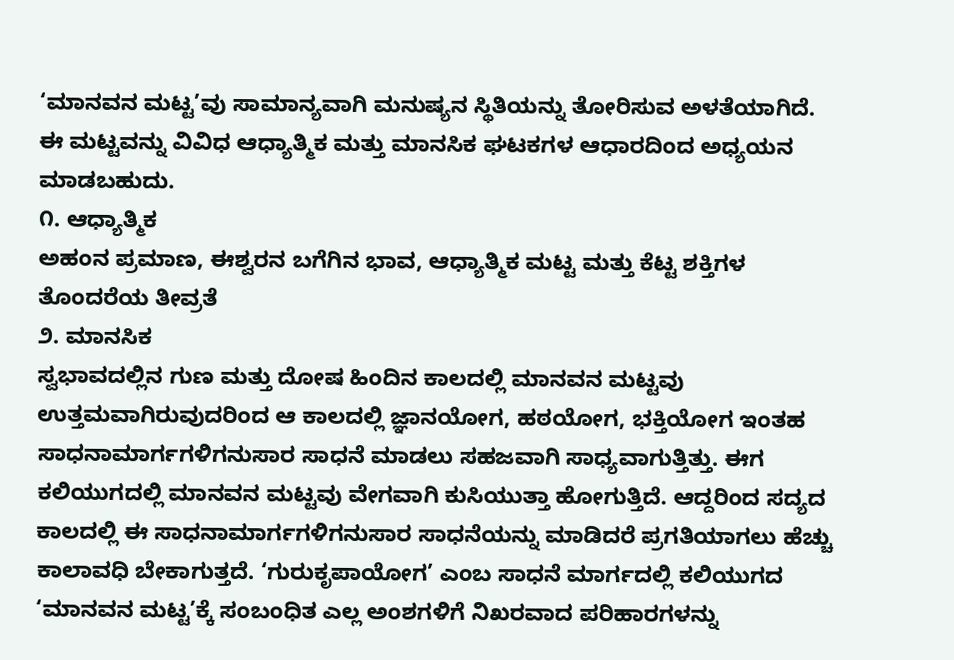‘ಮಾನವನ ಮಟ್ಟ’ವು ಸಾಮಾನ್ಯವಾಗಿ ಮನುಷ್ಯನ ಸ್ಥಿತಿಯನ್ನು ತೋರಿಸುವ ಅಳತೆಯಾಗಿದೆ. ಈ ಮಟ್ಟವನ್ನು ವಿವಿಧ ಆಧ್ಯಾತ್ಮಿಕ ಮತ್ತು ಮಾನಸಿಕ ಘಟಕಗಳ ಆಧಾರದಿಂದ ಅಧ್ಯಯನ ಮಾಡಬಹುದು.
೧. ಆಧ್ಯಾತ್ಮಿಕ
ಅಹಂನ ಪ್ರಮಾಣ, ಈಶ್ವರನ ಬಗೆಗಿನ ಭಾವ, ಆಧ್ಯಾತ್ಮಿಕ ಮಟ್ಟ ಮತ್ತು ಕೆಟ್ಟ ಶಕ್ತಿಗಳ ತೊಂದರೆಯ ತೀವ್ರತೆ
೨. ಮಾನಸಿಕ
ಸ್ವಭಾವದಲ್ಲಿನ ಗುಣ ಮತ್ತು ದೋಷ ಹಿಂದಿನ ಕಾಲದಲ್ಲಿ ಮಾನವನ ಮಟ್ಟವು ಉತ್ತಮವಾಗಿರುವುದರಿಂದ ಆ ಕಾಲದಲ್ಲಿ ಜ್ಞಾನಯೋಗ, ಹಠಯೋಗ, ಭಕ್ತಿಯೋಗ ಇಂತಹ ಸಾಧನಾಮಾರ್ಗಗಳಿಗನುಸಾರ ಸಾಧನೆ ಮಾಡಲು ಸಹಜವಾಗಿ ಸಾಧ್ಯವಾಗುತ್ತಿತ್ತು. ಈಗ ಕಲಿಯುಗದಲ್ಲಿ ಮಾನವನ ಮಟ್ಟವು ವೇಗವಾಗಿ ಕುಸಿಯುತ್ತಾ ಹೋಗುತ್ತಿದೆ. ಆದ್ದರಿಂದ ಸದ್ಯದ ಕಾಲದಲ್ಲಿ ಈ ಸಾಧನಾಮಾರ್ಗಗಳಿಗನುಸಾರ ಸಾಧನೆಯನ್ನು ಮಾಡಿದರೆ ಪ್ರಗತಿಯಾಗಲು ಹೆಚ್ಚು ಕಾಲಾವಧಿ ಬೇಕಾಗುತ್ತದೆ. ‘ಗುರುಕೃಪಾಯೋಗ’ ಎಂಬ ಸಾಧನೆ ಮಾರ್ಗದಲ್ಲಿ ಕಲಿಯುಗದ ‘ಮಾನವನ ಮಟ್ಟ’ಕ್ಕೆ ಸಂಬಂಧಿತ ಎಲ್ಲ ಅಂಶಗಳಿಗೆ ನಿಖರವಾದ ಪರಿಹಾರಗಳನ್ನು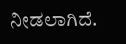ನೀಡಲಾಗಿದೆ.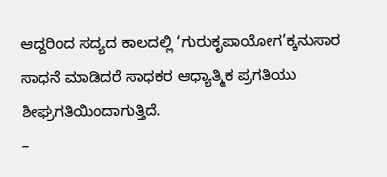ಆದ್ದರಿಂದ ಸದ್ಯದ ಕಾಲದಲ್ಲಿ ‘ಗುರುಕೃಪಾಯೋಗ’ಕ್ಕನುಸಾರ ಸಾಧನೆ ಮಾಡಿದರೆ ಸಾಧಕರ ಆಧ್ಯಾತ್ಮಿಕ ಪ್ರಗತಿಯು ಶೀಘ್ರಗತಿಯಿಂದಾಗುತ್ತಿದೆ.
–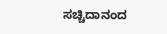ಸಚ್ಚಿದಾನಂದ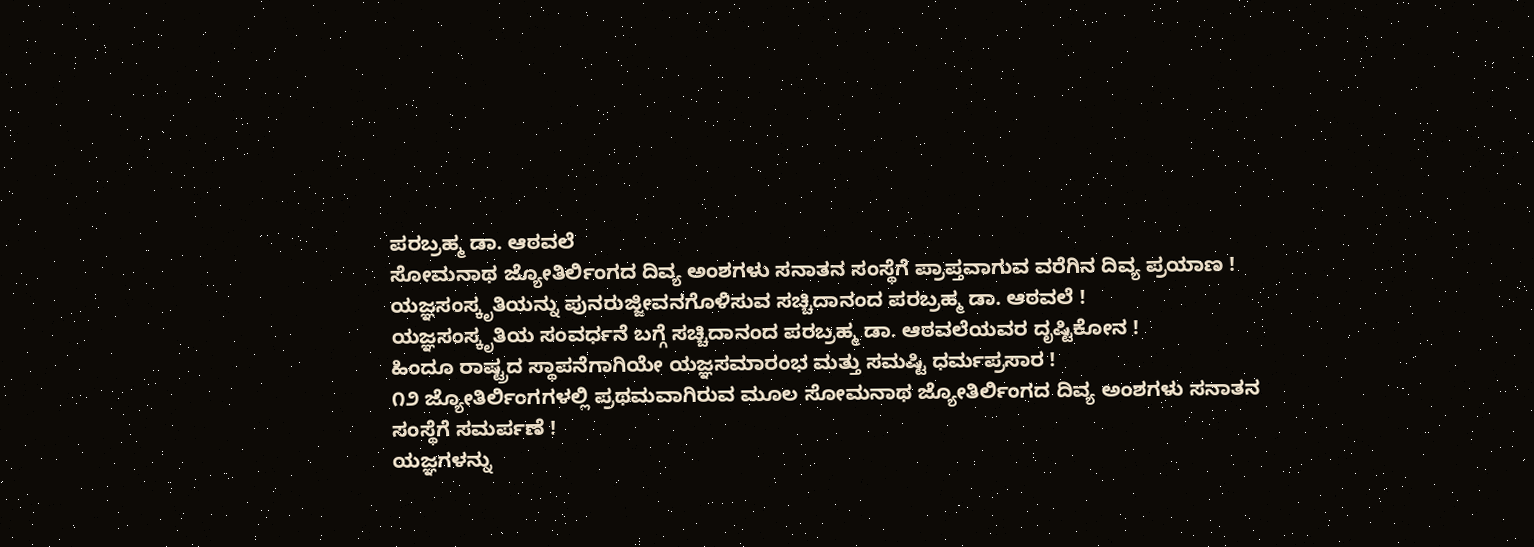ಪರಬ್ರಹ್ಮ ಡಾ. ಆಠವಲೆ
ಸೋಮನಾಥ ಜ್ಯೋತಿರ್ಲಿಂಗದ ದಿವ್ಯ ಅಂಶಗಳು ಸನಾತನ ಸಂಸ್ಥೆಗೆ ಪ್ರಾಪ್ತವಾಗುವ ವರೆಗಿನ ದಿವ್ಯ ಪ್ರಯಾಣ !
ಯಜ್ಞಸಂಸ್ಕೃತಿಯನ್ನು ಪುನರುಜ್ಜೀವನಗೊಳಿಸುವ ಸಚ್ಚಿದಾನಂದ ಪರಬ್ರಹ್ಮ ಡಾ. ಆಠವಲೆ !
ಯಜ್ಞಸಂಸ್ಕೃತಿಯ ಸಂವರ್ಧನೆ ಬಗ್ಗೆ ಸಚ್ಚಿದಾನಂದ ಪರಬ್ರಹ್ಮ ಡಾ. ಆಠವಲೆಯವರ ದೃಷ್ಟಿಕೋನ !
ಹಿಂದೂ ರಾಷ್ಟ್ರದ ಸ್ಥಾಪನೆಗಾಗಿಯೇ ಯಜ್ಞಸಮಾರಂಭ ಮತ್ತು ಸಮಷ್ಟಿ ಧರ್ಮಪ್ರಸಾರ !
೧೨ ಜ್ಯೋತಿರ್ಲಿಂಗಗಳಲ್ಲಿ ಪ್ರಥಮವಾಗಿರುವ ಮೂಲ ಸೋಮನಾಥ ಜ್ಯೋತಿರ್ಲಿಂಗದ ದಿವ್ಯ ಅಂಶಗಳು ಸನಾತನ ಸಂಸ್ಥೆಗೆ ಸಮರ್ಪಣೆ !
ಯಜ್ಞಗಳನ್ನು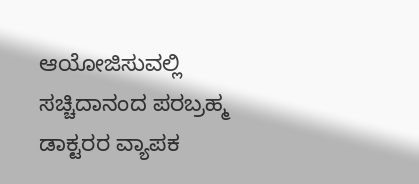ಆಯೋಜಿಸುವಲ್ಲಿ ಸಚ್ಚಿದಾನಂದ ಪರಬ್ರಹ್ಮ ಡಾಕ್ಟರರ ವ್ಯಾಪಕ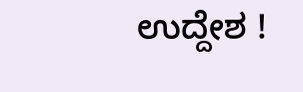ಉದ್ದೇಶ !